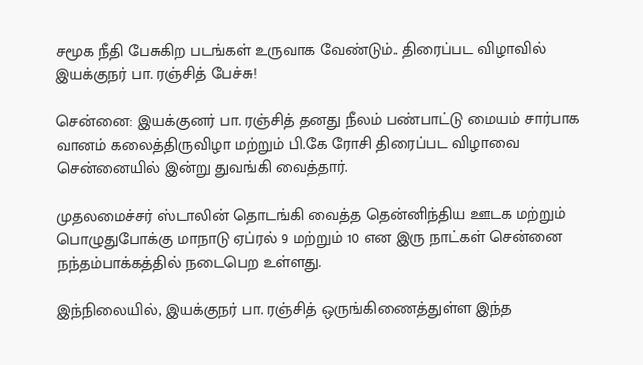சமூக நீதி பேசுகிற படங்கள் உருவாக வேண்டும்.. திரைப்பட விழாவில் இயக்குநர் பா. ரஞ்சித் பேச்சு!

சென்னை: இயக்குனர் பா. ரஞ்சித் தனது நீலம் பண்பாட்டு மையம் சார்பாக வானம் கலைத்திருவிழா மற்றும் பி.கே ரோசி திரைப்பட விழாவை சென்னையில் இன்று துவங்கி வைத்தார்.

முதலமைச்சர் ஸ்டாலின் தொடங்கி வைத்த தென்னிந்திய ஊடக மற்றும் பொழுதுபோக்கு மாநாடு ஏப்ரல் 9 மற்றும் 10 என இரு நாட்கள் சென்னை நந்தம்பாக்கத்தில் நடைபெற உள்ளது.

இந்நிலையில், இயக்குநர் பா. ரஞ்சித் ஒருங்கிணைத்துள்ள இந்த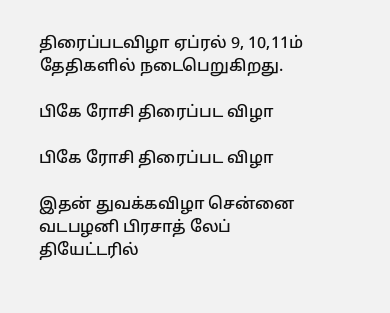திரைப்படவிழா ஏப்ரல் 9, 10,11ம் தேதிகளில் நடைபெறுகிறது.

பிகே ரோசி திரைப்பட விழா

பிகே ரோசி திரைப்பட விழா

இதன் துவக்கவிழா சென்னை வடபழனி பிரசாத் லேப் தியேட்டரில்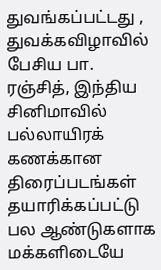துவங்கப்பட்டது , துவக்கவிழாவில் பேசிய பா. ரஞ்சித், இந்திய சினிமாவில் பல்லாயிரக் கணக்கான திரைப்படங்கள் தயாரிக்கப்பட்டு பல ஆண்டுகளாக மக்களிடையே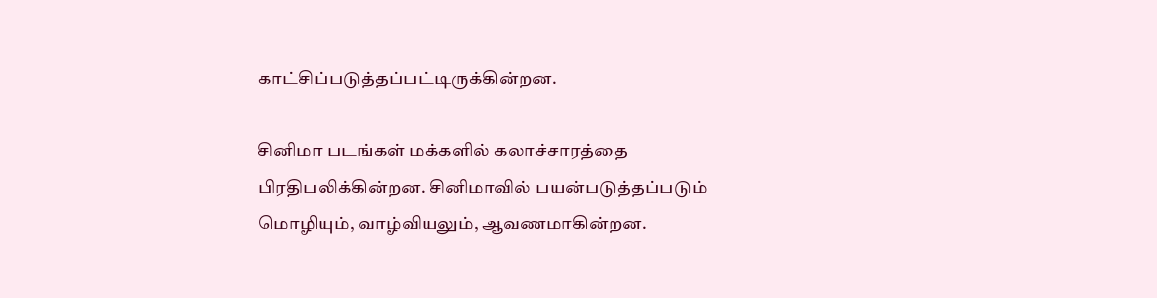காட்சிப்படுத்தப்பட்டிருக்கின்றன.

சினிமா படங்கள் மக்களில் கலாச்சாரத்தை பிரதிபலிக்கின்றன. சினிமாவில் பயன்படுத்தப்படும் மொழியும், வாழ்வியலும், ஆவணமாகின்றன.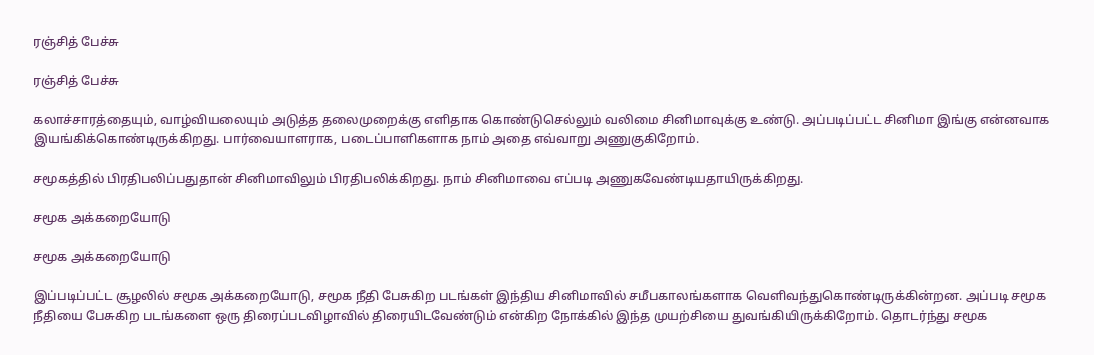ரஞ்சித் பேச்சு

ரஞ்சித் பேச்சு

கலாச்சாரத்தையும், வாழ்வியலையும் அடுத்த தலைமுறைக்கு எளிதாக கொண்டுசெல்லும் வலிமை சினிமாவுக்கு உண்டு. அப்படிப்பட்ட சினிமா இங்கு என்னவாக இயங்கிக்கொண்டிருக்கிறது. பார்வையாளராக, படைப்பாளிகளாக நாம் அதை எவ்வாறு அணுகுகிறோம்.

சமூகத்தில் பிரதிபலிப்பதுதான் சினிமாவிலும் பிரதிபலிக்கிறது. நாம் சினிமாவை எப்படி அணுகவேண்டியதாயிருக்கிறது.

சமூக அக்கறையோடு

சமூக அக்கறையோடு

இப்படிப்பட்ட சூழலில் சமூக அக்கறையோடு, சமூக நீதி பேசுகிற படங்கள் இந்திய சினிமாவில் சமீபகாலங்களாக வெளிவந்துகொண்டிருக்கின்றன. அப்படி சமூக நீதியை பேசுகிற படங்களை ஒரு திரைப்படவிழாவில் திரையிடவேண்டும் என்கிற நோக்கில் இந்த முயற்சியை துவங்கியிருக்கிறோம். தொடர்ந்து சமூக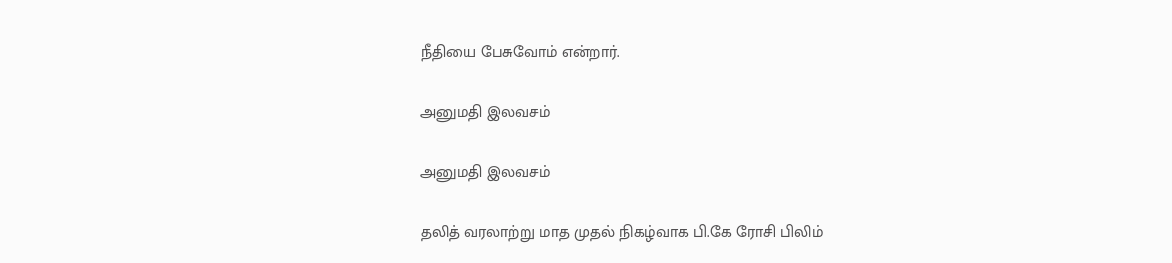நீதியை பேசுவோம் என்றார்.

அனுமதி இலவசம்

அனுமதி இலவசம்

தலித் வரலாற்று மாத முதல் நிகழ்வாக பி.கே ரோசி பிலிம்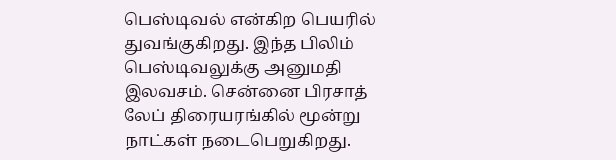பெஸ்டிவல் என்கிற பெயரில் துவங்குகிறது. இந்த பிலிம் பெஸ்டிவலுக்கு அனுமதி இலவசம். சென்னை பிரசாத் லேப் திரையரங்கில் மூன்று நாட்கள் நடைபெறுகிறது.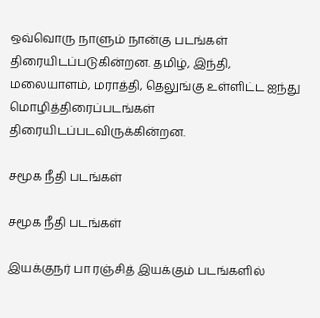ஒவ்வொரு நாளும் நான்கு படங்கள் திரையிடப்படுகின்றன. தமிழ், இந்தி, மலையாளம், மராத்தி, தெலுங்கு உள்ளிட்ட ஐந்து மொழித்திரைப்படங்கள் திரையிடப்படவிருக்கின்றன.

சமூக நீதி படங்கள்

சமூக நீதி படங்கள்

இயக்குநர் பா ரஞ்சித் இயக்கும் படங்களில்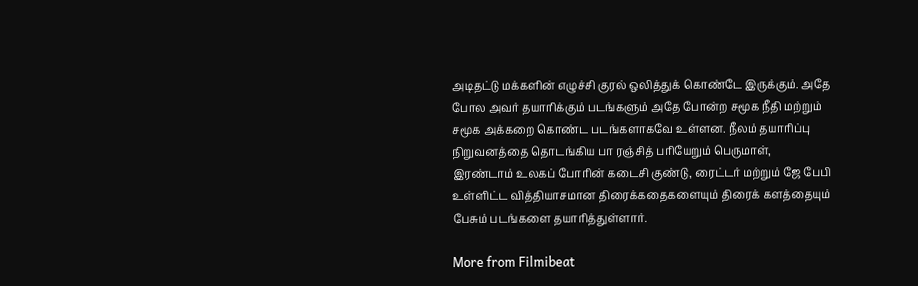அடிதட்டு மக்களின் எழுச்சி குரல் ஒலித்துக் கொண்டே இருக்கும். அதே போல அவர் தயாரிக்கும் படங்களும் அதே போன்ற சமூக நீதி மற்றும் சமூக அக்கறை கொண்ட படங்களாகவே உள்ளன. நீலம் தயாரிப்பு நிறுவனத்தை தொடங்கிய பா ரஞ்சித் பரியேறும் பெருமாள், இரண்டாம் உலகப் போரின் கடைசி குண்டு, ரைட்டர் மற்றும் ஜே பேபி உள்ளிட்ட வித்தியாசமான திரைக்கதைகளையும் திரைக் களத்தையும் பேசும் படங்களை தயாரித்துள்ளார்.

More from Filmibeat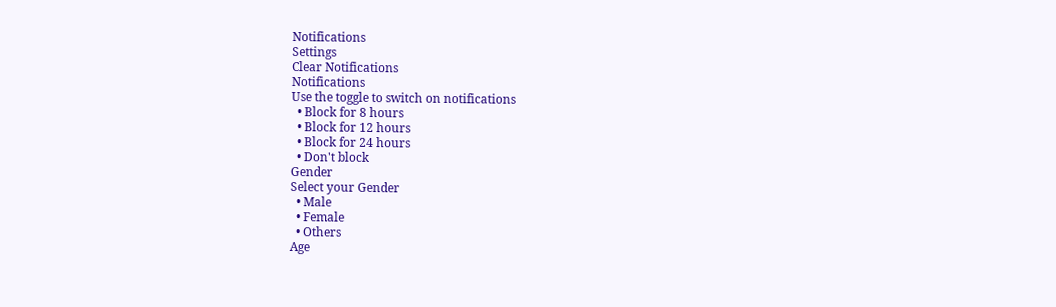Notifications
Settings
Clear Notifications
Notifications
Use the toggle to switch on notifications
  • Block for 8 hours
  • Block for 12 hours
  • Block for 24 hours
  • Don't block
Gender
Select your Gender
  • Male
  • Female
  • Others
Age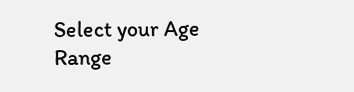Select your Age Range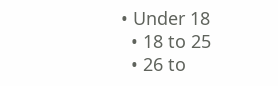• Under 18
  • 18 to 25
  • 26 to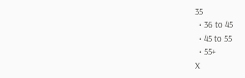35
  • 36 to 45
  • 45 to 55
  • 55+
X